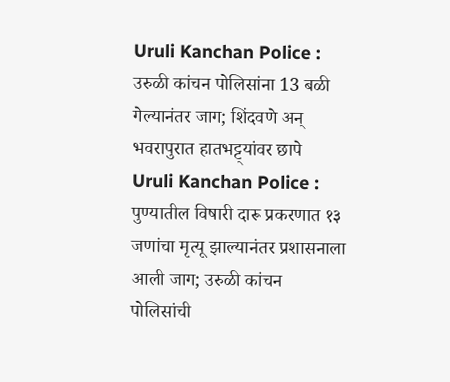Uruli Kanchan Police : उरुळी कांचन पोलिसांना 13 बळी गेल्यानंतर जाग; शिंदवणे अन् भवरापुरात हातभट्ट्यांवर छापे
Uruli Kanchan Police : पुण्यातील विषारी दारू प्रकरणात १३ जणांचा मृत्यू झाल्यानंतर प्रशासनाला आली जाग; उरुळी कांचन पोलिसांची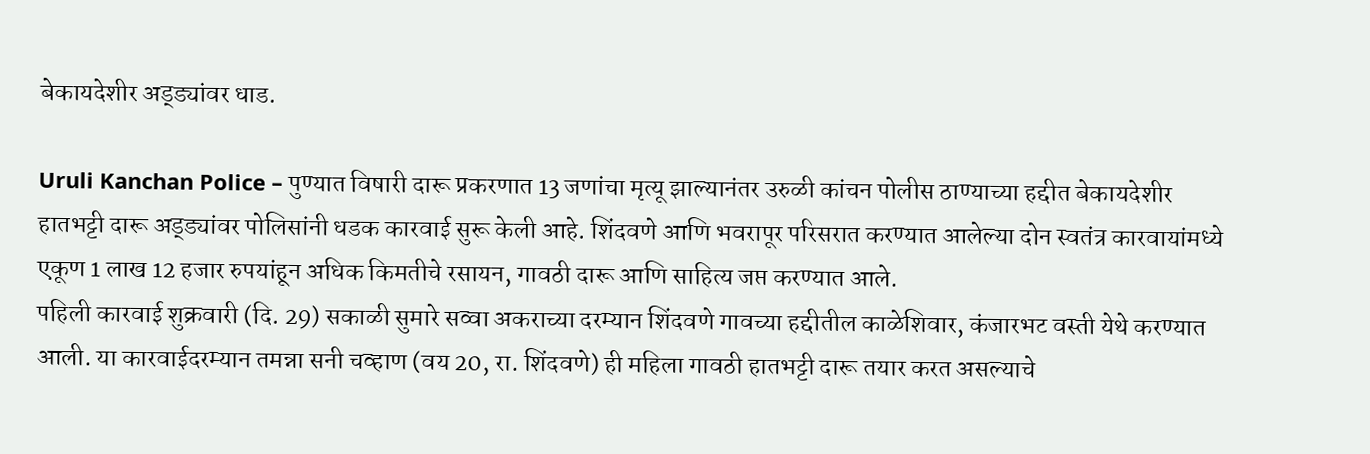बेकायदेशीर अड्ड्यांवर धाड.

Uruli Kanchan Police – पुण्यात विषारी दारू प्रकरणात 13 जणांचा मृत्यू झाल्यानंतर उरुळी कांचन पोलीस ठाण्याच्या हद्दीत बेकायदेशीर हातभट्टी दारू अड्ड्यांवर पोलिसांनी धडक कारवाई सुरू केली आहे. शिंदवणे आणि भवरापूर परिसरात करण्यात आलेल्या दोन स्वतंत्र कारवायांमध्ये एकूण 1 लाख 12 हजार रुपयांहून अधिक किमतीचे रसायन, गावठी दारू आणि साहित्य जप्त करण्यात आले.
पहिली कारवाई शुक्रवारी (दि. 29) सकाळी सुमारे सव्वा अकराच्या दरम्यान शिंदवणे गावच्या हद्दीतील काळेशिवार, कंजारभट वस्ती येथे करण्यात आली. या कारवाईदरम्यान तमन्ना सनी चव्हाण (वय 20, रा. शिंदवणे) ही महिला गावठी हातभट्टी दारू तयार करत असल्याचे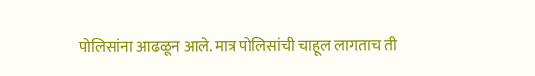पोलिसांना आढळून आले. मात्र पोलिसांची चाहूल लागताच ती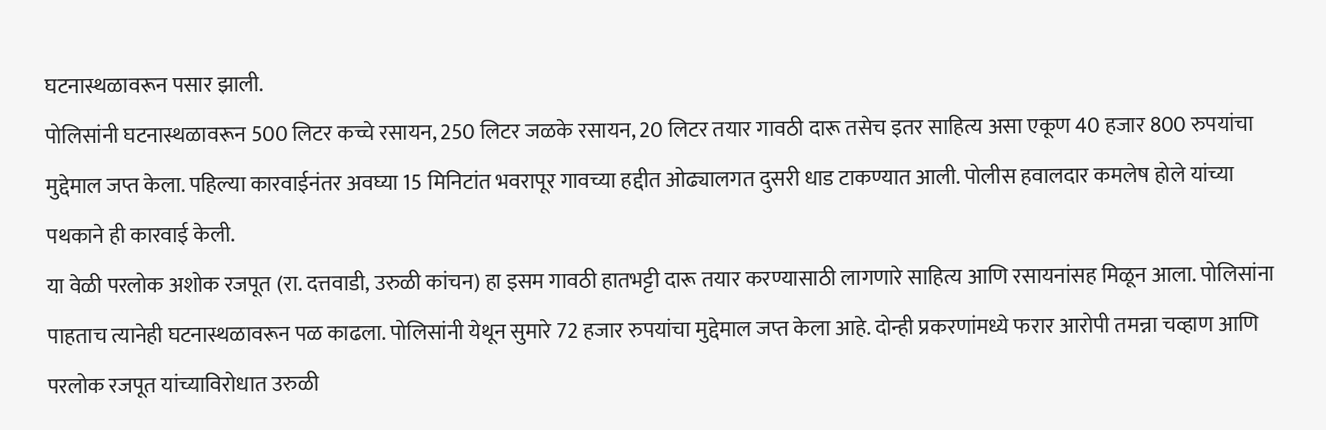घटनास्थळावरून पसार झाली.
पोलिसांनी घटनास्थळावरून 500 लिटर कच्चे रसायन, 250 लिटर जळके रसायन, 20 लिटर तयार गावठी दारू तसेच इतर साहित्य असा एकूण 40 हजार 800 रुपयांचा मुद्देमाल जप्त केला. पहिल्या कारवाईनंतर अवघ्या 15 मिनिटांत भवरापूर गावच्या हद्दीत ओढ्यालगत दुसरी धाड टाकण्यात आली. पोलीस हवालदार कमलेष होले यांच्या पथकाने ही कारवाई केली.
या वेळी परलोक अशोक रजपूत (रा. दत्तवाडी, उरुळी कांचन) हा इसम गावठी हातभट्टी दारू तयार करण्यासाठी लागणारे साहित्य आणि रसायनांसह मिळून आला. पोलिसांना पाहताच त्यानेही घटनास्थळावरून पळ काढला. पोलिसांनी येथून सुमारे 72 हजार रुपयांचा मुद्देमाल जप्त केला आहे. दोन्ही प्रकरणांमध्ये फरार आरोपी तमन्ना चव्हाण आणि परलोक रजपूत यांच्याविरोधात उरुळी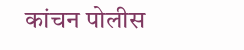कांचन पोलीस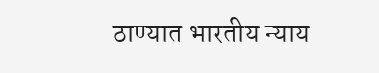ठाण्यात भारतीय न्याय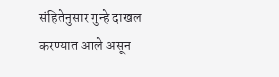संहितेनुसार गुन्हे दाखल करण्यात आले असून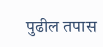पुढील तपास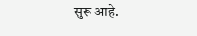सुरू आहे.